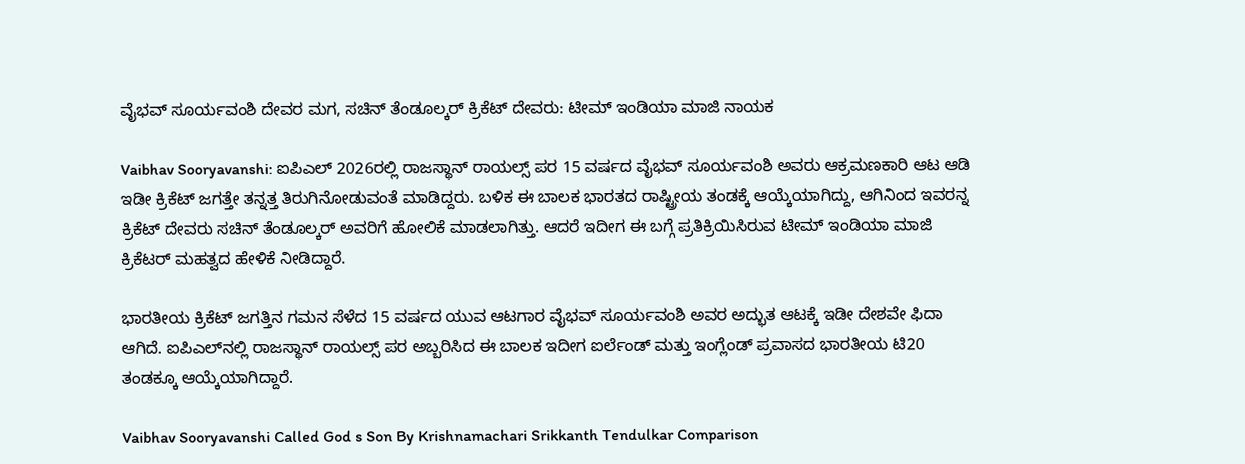ವೈಭವ್ ಸೂರ್ಯವಂಶಿ ದೇವರ ಮಗ, ಸಚಿನ್ ತೆಂಡೂಲ್ಕರ್ ಕ್ರಿಕೆಟ್‌ ದೇವರು: ಟೀಮ್ ಇಂಡಿಯಾ ಮಾಜಿ ನಾಯಕ

Vaibhav Sooryavanshi: ಐಪಿಎಲ್‌ 2026ರಲ್ಲಿ ರಾಜಸ್ಥಾನ್ ರಾಯಲ್ಸ್ ಪರ 15 ವರ್ಷದ ವೈಭವ್ ಸೂರ್ಯವಂಶಿ ಅವರು ಆಕ್ರಮಣಕಾರಿ ಆಟ ಆಡಿ ಇಡೀ ಕ್ರಿಕೆಟ್‌ ಜಗತ್ತೇ ತನ್ನತ್ತ ತಿರುಗಿನೋಡುವಂತೆ ಮಾಡಿದ್ದರು. ಬಳಿಕ ಈ ಬಾಲಕ ಭಾರತದ ರಾಷ್ಟ್ರೀಯ ತಂಡಕ್ಕೆ ಆಯ್ಕೆಯಾಗಿದ್ದು, ಆಗಿನಿಂದ ಇವರನ್ನ ಕ್ರಿಕೆಟ್‌ ದೇವರು ಸಚಿನ್ ತೆಂಡೂಲ್ಕರ್ ಅವರಿಗೆ ಹೋಲಿಕೆ ಮಾಡಲಾಗಿತ್ತು. ಆದರೆ ಇದೀಗ ಈ ಬಗ್ಗೆ ಪ್ರತಿಕ್ರಿಯಿಸಿರುವ ಟೀಮ್ ಇಂಡಿಯಾ ಮಾಜಿ ಕ್ರಿಕೆಟರ್ ಮಹತ್ವದ ಹೇಳಿಕೆ ನೀಡಿದ್ದಾರೆ.

ಭಾರತೀಯ ಕ್ರಿಕೆಟ್ ಜಗತ್ತಿನ ಗಮನ ಸೆಳೆದ 15 ವರ್ಷದ ಯುವ ಆಟಗಾರ ವೈಭವ್ ಸೂರ್ಯವಂಶಿ ಅವರ ಅದ್ಭುತ ಆಟಕ್ಕೆ ಇಡೀ ದೇಶವೇ ಫಿದಾ ಆಗಿದೆ. ಐಪಿಎಲ್‌ನಲ್ಲಿ ರಾಜಸ್ಥಾನ್ ರಾಯಲ್ಸ್ ಪರ ಅಬ್ಬರಿಸಿದ ಈ ಬಾಲಕ ಇದೀಗ ಐರ್ಲೆಂಡ್ ಮತ್ತು ಇಂಗ್ಲೆಂಡ್ ಪ್ರವಾಸದ ಭಾರತೀಯ ಟಿ20 ತಂಡಕ್ಕೂ ಆಯ್ಕೆಯಾಗಿದ್ದಾರೆ.

Vaibhav Sooryavanshi Called God s Son By Krishnamachari Srikkanth Tendulkar Comparison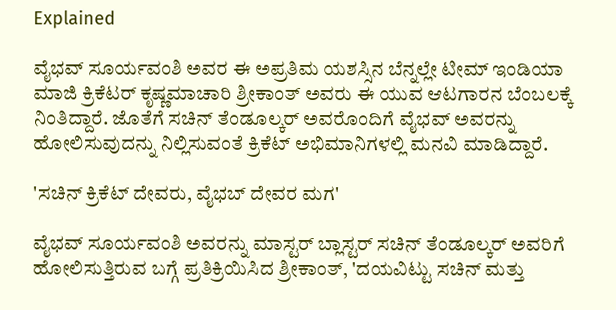Explained

ವೈಭವ್ ಸೂರ್ಯವಂಶಿ ಅವರ ಈ ಅಪ್ರತಿಮ ಯಶಸ್ಸಿನ ಬೆನ್ನಲ್ಲೇ ಟೀಮ್ ಇಂಡಿಯಾ ಮಾಜಿ ಕ್ರಿಕೆಟರ್ ಕೃಷ್ಣಮಾಚಾರಿ ಶ್ರೀಕಾಂತ್ ಅವರು ಈ ಯುವ ಆಟಗಾರನ ಬೆಂಬಲಕ್ಕೆ ನಿಂತಿದ್ದಾರೆ. ಜೊತೆಗೆ ಸಚಿನ್ ತೆಂಡೂಲ್ಕರ್ ಅವರೊಂದಿಗೆ ವೈಭವ್ ಅವರನ್ನು ಹೋಲಿಸುವುದನ್ನು ನಿಲ್ಲಿಸುವಂತೆ ಕ್ರಿಕೆಟ್ ಅಭಿಮಾನಿಗಳಲ್ಲಿ ಮನವಿ ಮಾಡಿದ್ದಾರೆ.

'ಸಚಿನ್ ಕ್ರಿಕೆಟ್ ದೇವರು, ವೈಭಬ್ ದೇವರ ಮಗ'

ವೈಭವ್ ಸೂರ್ಯವಂಶಿ ಅವರನ್ನು ಮಾಸ್ಟರ್ ಬ್ಲಾಸ್ಟರ್ ಸಚಿನ್ ತೆಂಡೂಲ್ಕರ್ ಅವರಿಗೆ ಹೋಲಿಸುತ್ತಿರುವ ಬಗ್ಗೆ ಪ್ರತಿಕ್ರಿಯಿಸಿದ ಶ್ರೀಕಾಂತ್, 'ದಯವಿಟ್ಟು ಸಚಿನ್ ಮತ್ತು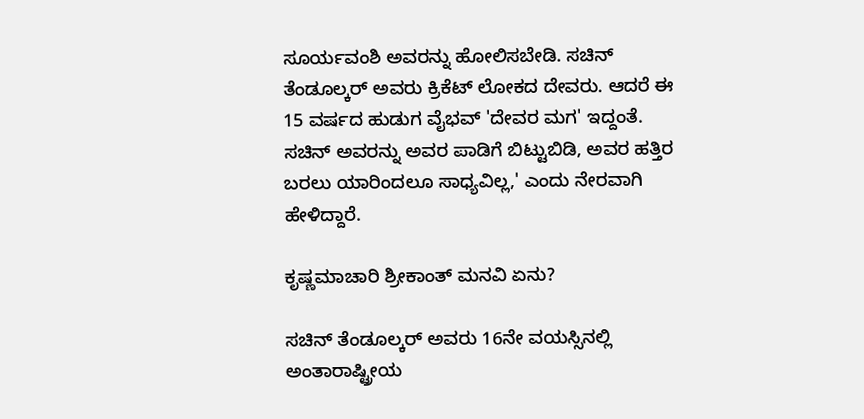ಸೂರ್ಯವಂಶಿ ಅವರನ್ನು ಹೋಲಿಸಬೇಡಿ. ಸಚಿನ್ ತೆಂಡೂಲ್ಕರ್ ಅವರು ಕ್ರಿಕೆಟ್ ಲೋಕದ ದೇವರು. ಆದರೆ ಈ 15 ವರ್ಷದ ಹುಡುಗ ವೈಭವ್ 'ದೇವರ ಮಗ' ಇದ್ದಂತೆ. ಸಚಿನ್ ಅವರನ್ನು ಅವರ ಪಾಡಿಗೆ ಬಿಟ್ಟುಬಿಡಿ, ಅವರ ಹತ್ತಿರ ಬರಲು ಯಾರಿಂದಲೂ ಸಾಧ್ಯವಿಲ್ಲ,' ಎಂದು ನೇರವಾಗಿ ಹೇಳಿದ್ದಾರೆ.

ಕೃಷ್ಣಮಾಚಾರಿ ಶ್ರೀಕಾಂತ್ ಮನವಿ ಏನು?

ಸಚಿನ್ ತೆಂಡೂಲ್ಕರ್ ಅವರು 16ನೇ ವಯಸ್ಸಿನಲ್ಲಿ ಅಂತಾರಾಷ್ಟ್ರೀಯ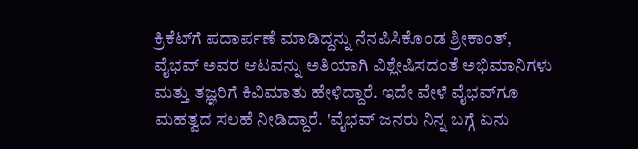ಕ್ರಿಕೆಟ್‌ಗೆ ಪದಾರ್ಪಣೆ ಮಾಡಿದ್ದನ್ನು ನೆನಪಿಸಿಕೊಂಡ ಶ್ರೀಕಾಂತ್, ವೈಭವ್ ಅವರ ಆಟವನ್ನು ಅತಿಯಾಗಿ ವಿಶ್ಲೇಷಿಸದಂತೆ ಅಭಿಮಾನಿಗಳು ಮತ್ತು ತಜ್ಞರಿಗೆ ಕಿವಿಮಾತು ಹೇಳಿದ್ದಾರೆ. ಇದೇ ವೇಳೆ ವೈಭವ್‌ಗೂ ಮಹತ್ವದ ಸಲಹೆ ನೀಡಿದ್ದಾರೆ. 'ವೈಭವ್ ಜನರು ನಿನ್ನ ಬಗ್ಗೆ ಏನು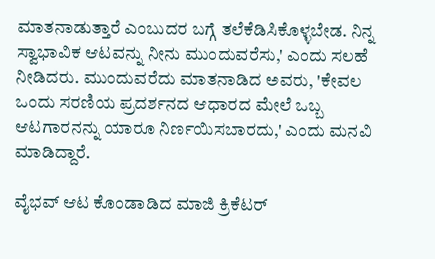ಮಾತನಾಡುತ್ತಾರೆ ಎಂಬುದರ ಬಗ್ಗೆ ತಲೆಕೆಡಿಸಿಕೊಳ್ಳಬೇಡ. ನಿನ್ನ ಸ್ವಾಭಾವಿಕ ಆಟವನ್ನು ನೀನು ಮುಂದುವರೆಸು,' ಎಂದು ಸಲಹೆ ನೀಡಿದರು. ಮುಂದುವರೆದು ಮಾತನಾಡಿದ ಅವರು, 'ಕೇವಲ ಒಂದು ಸರಣಿಯ ಪ್ರದರ್ಶನದ ಆಧಾರದ ಮೇಲೆ ಒಬ್ಬ ಆಟಗಾರನನ್ನು ಯಾರೂ ನಿರ್ಣಯಿಸಬಾರದು,' ಎಂದು ಮನವಿ ಮಾಡಿದ್ದಾರೆ.

ವೈಭವ್ ಆಟ ಕೊಂಡಾಡಿದ ಮಾಜಿ ಕ್ರಿಕೆಟರ್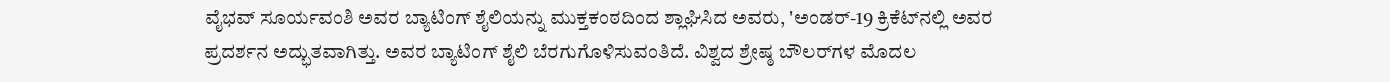ವೈಭವ್ ಸೂರ್ಯವಂಶಿ ಅವರ ಬ್ಯಾಟಿಂಗ್ ಶೈಲಿಯನ್ನು ಮುಕ್ತಕಂಠದಿಂದ ಶ್ಲಾಘಿಸಿದ ಅವರು, 'ಅಂಡರ್-19 ಕ್ರಿಕೆಟ್‌ನಲ್ಲಿ ಅವರ ಪ್ರದರ್ಶನ ಅದ್ಭುತವಾಗಿತ್ತು. ಅವರ ಬ್ಯಾಟಿಂಗ್ ಶೈಲಿ ಬೆರಗುಗೊಳಿಸುವಂತಿದೆ. ವಿಶ್ವದ ಶ್ರೇಷ್ಠ ಬೌಲರ್‌ಗಳ ಮೊದಲ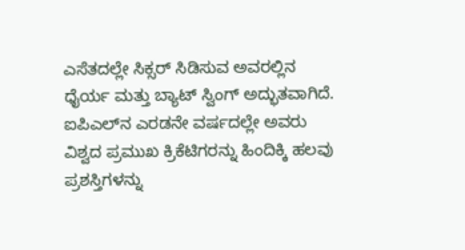ಎಸೆತದಲ್ಲೇ ಸಿಕ್ಸರ್ ಸಿಡಿಸುವ ಅವರಲ್ಲಿನ ಧೈರ್ಯ ಮತ್ತು ಬ್ಯಾಟ್ ಸ್ವಿಂಗ್ ಅದ್ಭುತವಾಗಿದೆ. ಐಪಿಎಲ್‌ನ ಎರಡನೇ ವರ್ಷದಲ್ಲೇ ಅವರು ವಿಶ್ವದ ಪ್ರಮುಖ ಕ್ರಿಕೆಟಿಗರನ್ನು ಹಿಂದಿಕ್ಕಿ ಹಲವು ಪ್ರಶಸ್ತಿಗಳನ್ನು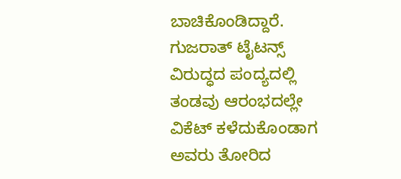ಬಾಚಿಕೊಂಡಿದ್ದಾರೆ. ಗುಜರಾತ್ ಟೈಟನ್ಸ್ ವಿರುದ್ಧದ ಪಂದ್ಯದಲ್ಲಿ ತಂಡವು ಆರಂಭದಲ್ಲೇ ವಿಕೆಟ್ ಕಳೆದುಕೊಂಡಾಗ ಅವರು ತೋರಿದ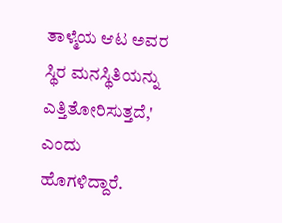ತಾಳ್ಮೆಯ ಆಟ ಅವರ ಸ್ಥಿರ ಮನಸ್ಥಿತಿಯನ್ನು ಎತ್ತಿತೋರಿಸುತ್ತದೆ,' ಎಂದು ಹೊಗಳಿದ್ದಾರೆ.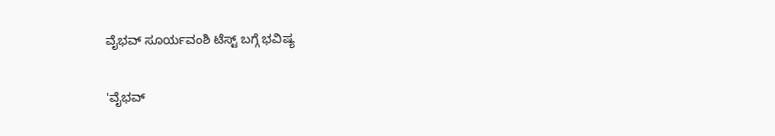ವೈಭವ್ ಸೂರ್ಯವಂಶಿ ಟೆಸ್ಟ್‌ ಬಗ್ಗೆ ಭವಿಷ್ಯ

'ವೈಭವ್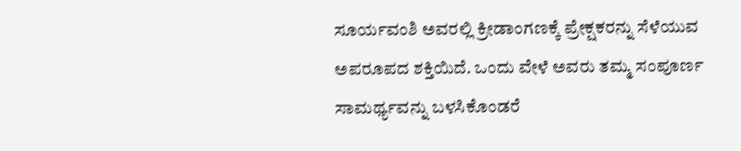ಸೂರ್ಯವಂಶಿ ಅವರಲ್ಲಿ ಕ್ರೀಡಾಂಗಣಕ್ಕೆ ಪ್ರೇಕ್ಷಕರನ್ನು ಸೆಳೆಯುವ ಅಪರೂಪದ ಶಕ್ತಿಯಿದೆ. ಒಂದು ವೇಳೆ ಅವರು ತಮ್ಮ ಸಂಪೂರ್ಣ ಸಾಮರ್ಥ್ಯವನ್ನು ಬಳಸಿಕೊಂಡರೆ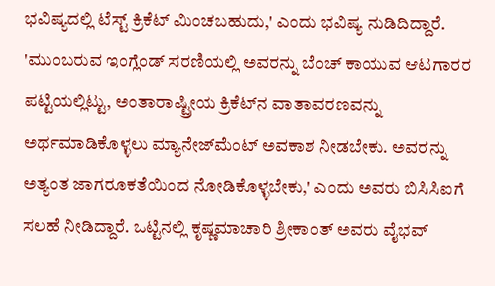ಭವಿಷ್ಯದಲ್ಲಿ ಟೆಸ್ಟ್ ಕ್ರಿಕೆಟ್‌ ಮಿಂಚಬಹುದು,' ಎಂದು ಭವಿಷ್ಯ ನುಡಿದಿದ್ದಾರೆ. 'ಮುಂಬರುವ ಇಂಗ್ಲೆಂಡ್ ಸರಣಿಯಲ್ಲಿ ಅವರನ್ನು ಬೆಂಚ್ ಕಾಯುವ ಆಟಗಾರರ ಪಟ್ಟಿಯಲ್ಲಿಟ್ಟು, ಅಂತಾರಾಷ್ಟ್ರೀಯ ಕ್ರಿಕೆಟ್‌ನ ವಾತಾವರಣವನ್ನು ಅರ್ಥಮಾಡಿಕೊಳ್ಳಲು ಮ್ಯಾನೇಜ್‌ಮೆಂಟ್ ಅವಕಾಶ ನೀಡಬೇಕು. ಅವರನ್ನು ಅತ್ಯಂತ ಜಾಗರೂಕತೆಯಿಂದ ನೋಡಿಕೊಳ್ಳಬೇಕು,' ಎಂದು ಅವರು ಬಿಸಿಸಿಐಗೆ ಸಲಹೆ ನೀಡಿದ್ದಾರೆ. ಒಟ್ಟಿನಲ್ಲಿ ಕೃಷ್ಣಮಾಚಾರಿ ಶ್ರೀಕಾಂತ್ ಅವರು ವೈಭವ್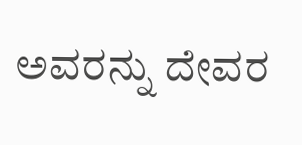ಅವರನ್ನು ದೇವರ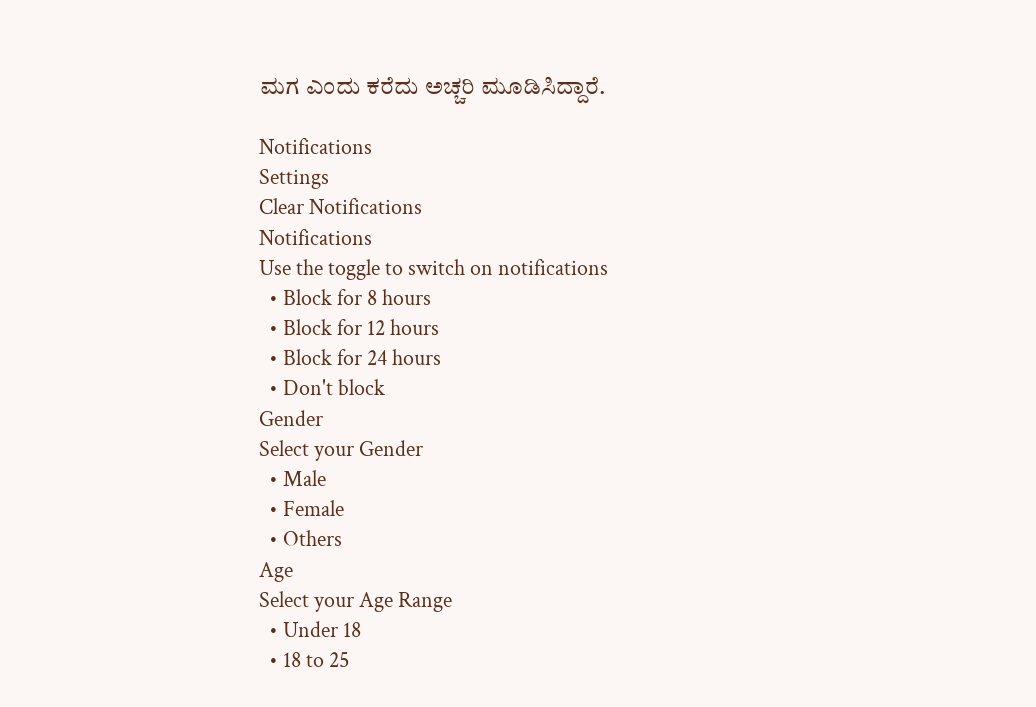ಮಗ ಎಂದು ಕರೆದು ಅಚ್ಚರಿ ಮೂಡಿಸಿದ್ದಾರೆ.

Notifications
Settings
Clear Notifications
Notifications
Use the toggle to switch on notifications
  • Block for 8 hours
  • Block for 12 hours
  • Block for 24 hours
  • Don't block
Gender
Select your Gender
  • Male
  • Female
  • Others
Age
Select your Age Range
  • Under 18
  • 18 to 25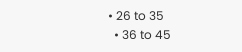• 26 to 35
  • 36 to 45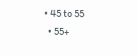• 45 to 55
  • 55+